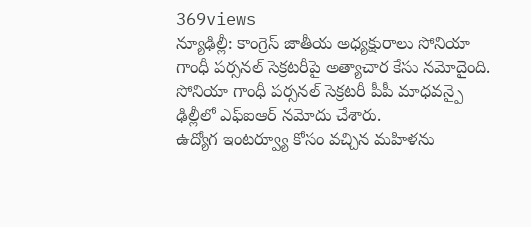369views
న్యూఢిల్లీ: కాంగ్రెస్ జాతీయ అధ్యక్షురాలు సోనియా గాంధీ పర్సనల్ సెక్రటరీపై అత్యాచార కేసు నమోదైంది. సోనియా గాంధీ పర్సనల్ సెక్రటరీ పీపీ మాధవన్పై ఢిల్లీలో ఎఫ్ఐఆర్ నమోదు చేశారు.
ఉద్యోగ ఇంటర్వ్యూ కోసం వచ్చిన మహిళను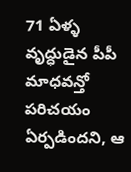71 ఏళ్ళ వృద్ధుడైన పీపీ మాధవన్తో పరిచయం ఏర్పడిందని, ఆ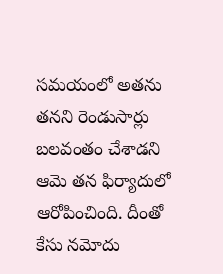సమయంలో అతను తనని రెండుసార్లు బలవంతం చేశాడని ఆమె తన ఫిర్యాదులో ఆరోపించింది. దీంతో కేసు నమోదు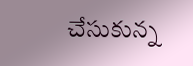చేసుకున్న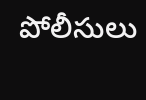పోలీసులు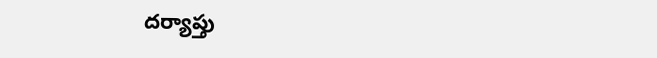దర్యాప్తు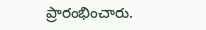ప్రారంభించారు.